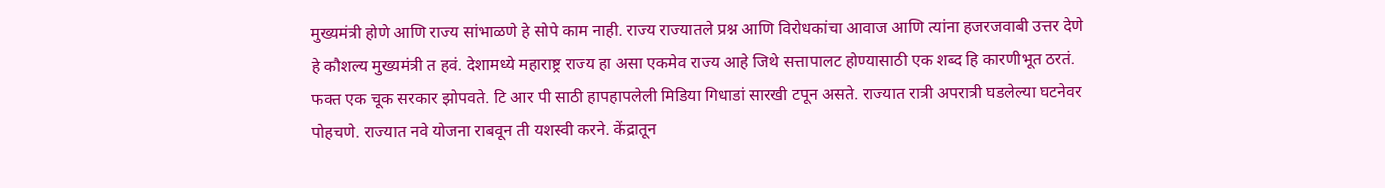मुख्यमंत्री होणे आणि राज्य सांभाळणे हे सोपे काम नाही. राज्य राज्यातले प्रश्न आणि विरोधकांचा आवाज आणि त्यांना हजरजवाबी उत्तर देणे हे कौशल्य मुख्यमंत्री त हवं. देशामध्ये महाराष्ट्र राज्य हा असा एकमेव राज्य आहे जिथे सत्तापालट होण्यासाठी एक शब्द हि कारणीभूत ठरतं. फक्त एक चूक सरकार झोपवते. टि आर पी साठी हापहापलेली मिडिया गिधाडां सारखी टपून असते. राज्यात रात्री अपरात्री घडलेल्या घटनेवर पोहचणे. राज्यात नवे योजना राबवून ती यशस्वी करने. केंद्रातून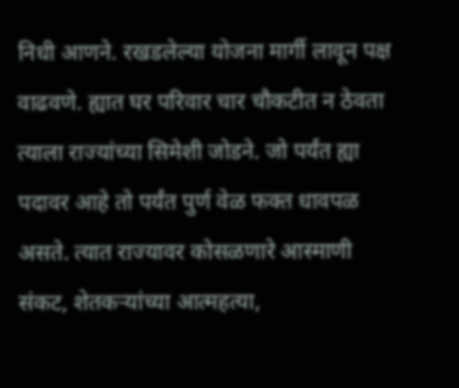निधी आणने. रखडलेल्या योजना मार्गी लावून पक्ष वाढवणे. ह्यात घर परिवार चार चौकटीत न ठेवता त्याला राज्यांच्या सिमेशी जोडने. जो पर्यंत ह्या पदावर आहे तो पर्यंत पुर्ण वेळ फक्त धावपळ असते. त्यात राज्यावर कोसळणारे आस्माणी संकट, शेतकऱ्यांच्या आत्महत्या,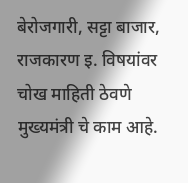बेरोजगारी, सट्टा बाजार, राजकारण इ. विषयांवर चोख माहिती ठेवणे मुख्यमंत्री चे काम आहे.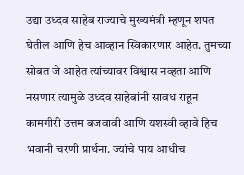उद्या उध्दव साहेब राज्याचे मुख्यमंत्री म्हणून शपत घेतील आणि हेच आव्हान स्विकारणार आहेत. तुमच्या सोबत जे आहेत त्यांच्यावर विश्वास नव्हता आणि नसणार त्यामुळे उध्दव साहेबांनी सावध राहून कामगीरी उत्तम बजवावी आणि यशस्वी व्हावे हिच भवानी चरणी प्रार्थना. ज्यांचे पाय आधीच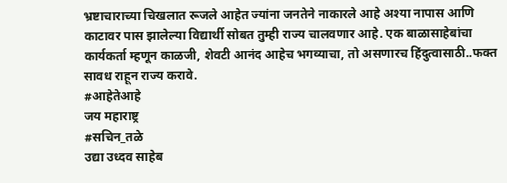भ्रष्टाचाराच्या चिखलात रूजले आहेत ज्यांना जनतेने नाकारले आहे अश्या नापास आणि काटावर पास झालेल्या विद्यार्थी सोबत तुम्ही राज्य चालवणार आहे. एक बाळासाहेबांचा कार्यकर्ता म्हणून काळजी, शेवटी आनंद आहेच भगव्याचा, तो असणारच हिंदुत्वासाठी..फक्त सावध राहून राज्य करावे.
#आहेतेआहे
जय महाराष्ट्र
#सचिन_तळे
उद्या उध्दव साहेब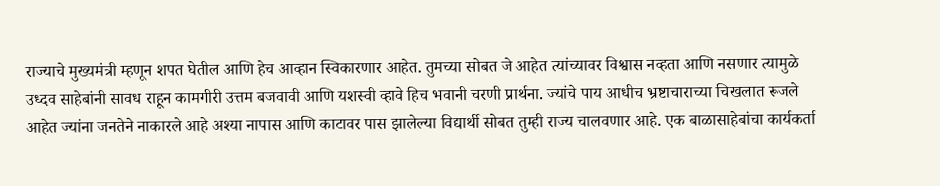राज्याचे मुख्यमंत्री म्हणून शपत घेतील आणि हेच आव्हान स्विकारणार आहेत. तुमच्या सोबत जे आहेत त्यांच्यावर विश्वास नव्हता आणि नसणार त्यामुळे उध्दव साहेबांनी सावध राहून कामगीरी उत्तम बजवावी आणि यशस्वी व्हावे हिच भवानी चरणी प्रार्थना. ज्यांचे पाय आधीच भ्रष्टाचाराच्या चिखलात रूजले आहेत ज्यांना जनतेने नाकारले आहे अश्या नापास आणि काटावर पास झालेल्या विद्यार्थी सोबत तुम्ही राज्य चालवणार आहे. एक बाळासाहेबांचा कार्यकर्ता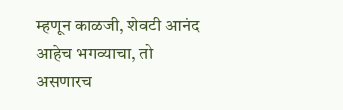म्हणून काळजी, शेवटी आनंद आहेच भगव्याचा, तो असणारच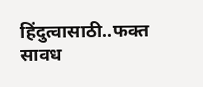हिंदुत्वासाठी..फक्त सावध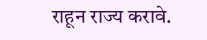राहून राज्य करावे.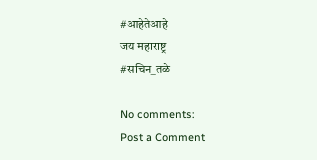#आहेतेआहे
जय महाराष्ट्र
#सचिन_तळे

No comments:
Post a Comment